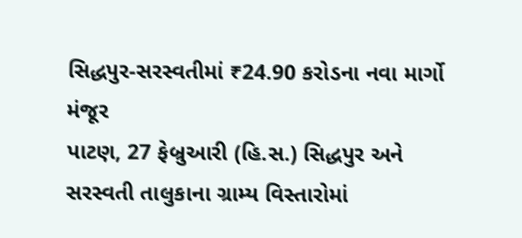સિદ્ધપુર-સરસ્વતીમાં ₹24.90 કરોડના નવા માર્ગો મંજૂર
પાટણ, 27 ફેબ્રુઆરી (હિ.સ.) સિદ્ધપુર અને સરસ્વતી તાલુકાના ગ્રામ્ય વિસ્તારોમાં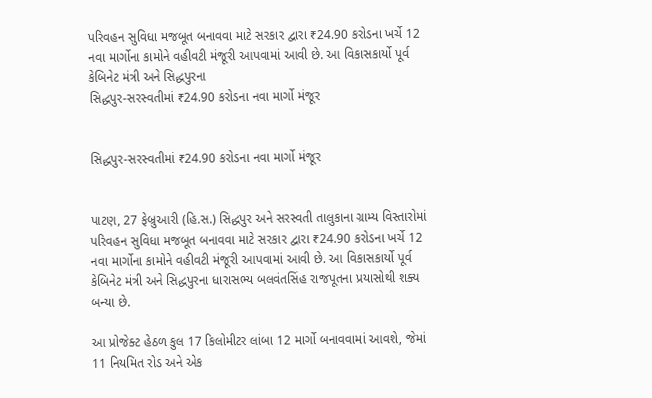પરિવહન સુવિધા મજબૂત બનાવવા માટે સરકાર દ્વારા ₹24.90 કરોડના ખર્ચે 12 નવા માર્ગોના કામોને વહીવટી મંજૂરી આપવામાં આવી છે. આ વિકાસકાર્યો પૂર્વ કેબિનેટ મંત્રી અને સિદ્ધપુરના
સિદ્ધપુર-સરસ્વતીમાં ₹24.90 કરોડના નવા માર્ગો મંજૂર


સિદ્ધપુર-સરસ્વતીમાં ₹24.90 કરોડના નવા માર્ગો મંજૂર


પાટણ, 27 ફેબ્રુઆરી (હિ.સ.) સિદ્ધપુર અને સરસ્વતી તાલુકાના ગ્રામ્ય વિસ્તારોમાં પરિવહન સુવિધા મજબૂત બનાવવા માટે સરકાર દ્વારા ₹24.90 કરોડના ખર્ચે 12 નવા માર્ગોના કામોને વહીવટી મંજૂરી આપવામાં આવી છે. આ વિકાસકાર્યો પૂર્વ કેબિનેટ મંત્રી અને સિદ્ધપુરના ધારાસભ્ય બલવંતસિંહ રાજપૂતના પ્રયાસોથી શક્ય બન્યા છે.

આ પ્રોજેક્ટ હેઠળ કુલ 17 કિલોમીટર લાંબા 12 માર્ગો બનાવવામાં આવશે, જેમાં 11 નિયમિત રોડ અને એક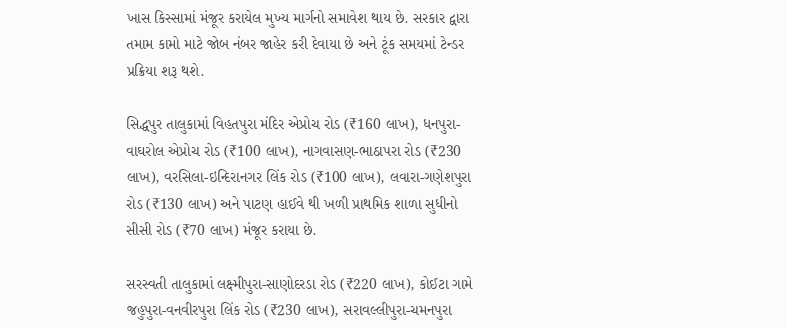ખાસ કિસ્સામાં મંજૂર કરાયેલ મુખ્ય માર્ગનો સમાવેશ થાય છે. સરકાર દ્વારા તમામ કામો માટે જોબ નંબર જાહેર કરી દેવાયા છે અને ટૂંક સમયમાં ટેન્ડર પ્રક્રિયા શરૂ થશે.

સિદ્ધપુર તાલુકામાં વિહતપુરા મંદિર એપ્રોચ રોડ (₹160 લાખ), ધનપુરા-વાઘરોલ એપ્રોચ રોડ (₹100 લાખ), નાગવાસણ-ભાઠાપરા રોડ (₹230 લાખ), વરસિલા-ઇન્દિરાનગર લિંક રોડ (₹100 લાખ), લવારા-ગણેશપુરા રોડ (₹130 લાખ) અને પાટણ હાઈવે થી ખળી પ્રાથમિક શાળા સુધીનો સીસી રોડ (₹70 લાખ) મંજૂર કરાયા છે.

સરસ્વતી તાલુકામાં લક્ષ્મીપુરા-સાણોદરડા રોડ (₹220 લાખ), કોઈટા ગામે જહુપુરા-વનવીરપુરા લિંક રોડ (₹230 લાખ), સરાવલ્લીપુરા-ચમનપુરા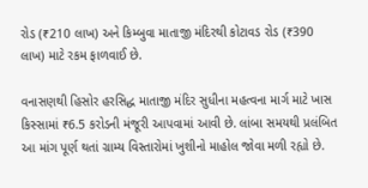રોડ (₹210 લાખ) અને કિમ્બુવા માતાજી મંદિરથી કોટાવડ રોડ (₹390 લાખ) માટે રકમ ફાળવાઈ છે.

વનાસણથી હિસોર હરસિદ્ધ માતાજી મંદિર સુધીના મહત્વના માર્ગ માટે ખાસ કિસ્સામાં ₹6.5 કરોડની મંજૂરી આપવામાં આવી છે. લાંબા સમયથી પ્રલંબિત આ માંગ પૂર્ણ થતાં ગ્રામ્ય વિસ્તારોમાં ખુશીનો માહોલ જોવા મળી રહ્યો છે.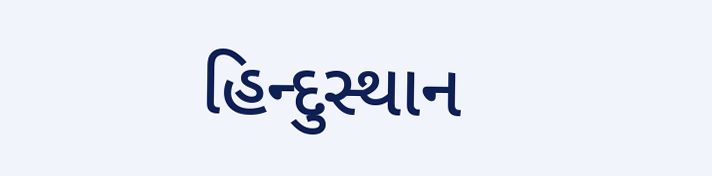હિન્દુસ્થાન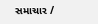સમાચાર /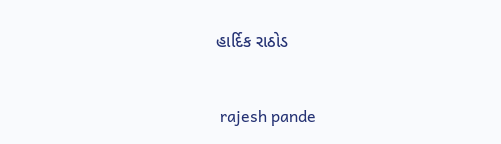હાર્દિક રાઠોડ


 rajesh pande